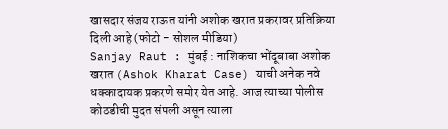खासदार संजय राऊत यांनी अशोक खरात प्रकरावर प्रतिक्रिया दिली आहे (फोटो - सोशल मीडिया)
Sanjay Raut : मुंबई : नाशिकचा भोंदूबाबा अशोक खरात (Ashok Kharat Case) याची अनेक नवे धक्कादायक प्रकरणे समोर येत आहे. आज त्याच्या पोलीस कोठडीची मुदत संपली असून त्याला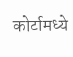कोर्टामध्ये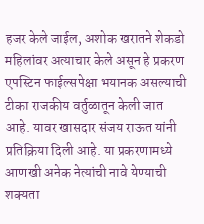हजर केले जाईल, अशोक खरातने शेकडो महिलांवर अत्याचार केले असून हे प्रकरण एपस्टिन फाईल्सपेक्षा भयानक असल्याची टीका राजकीय वर्तुळातून केली जात आहे. यावर खासदार संजय राऊत यांनी प्रतिक्रिया दिली आहे. या प्रकरणामध्ये आणखी अनेक नेत्यांची नावे येण्याची शक्यता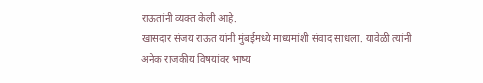राऊतांनी व्यक्त केली आहे.
खासदार संजय राऊत यांनी मुंबईमध्ये माध्यमांशी संवाद साधला. यावेळी त्यांनी अनेक राजकीय विषयांवर भाष्य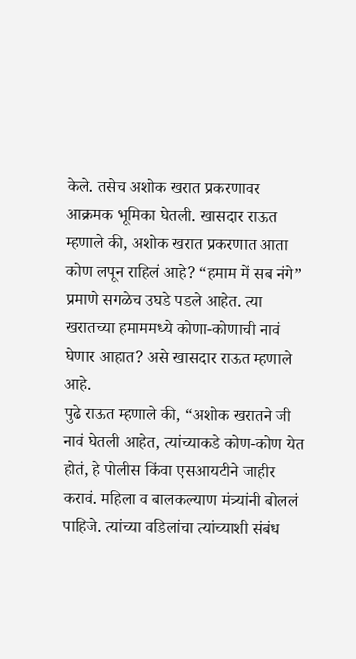केले. तसेच अशोक खरात प्रकरणावर आक्रमक भूमिका घेतली. खासदार राऊत म्हणाले की, अशोक खरात प्रकरणात आता कोण लपून राहिलं आहे? “हमाम में सब नंगे” प्रमाणे सगळेच उघडे पडले आहेत. त्या खरातच्या हमाममध्ये कोणा-कोणाची नावं घेणार आहात? असे खासदार राऊत म्हणाले आहे.
पुढे राऊत म्हणाले की, “अशोक खरातने जी नावं घेतली आहेत, त्यांच्याकडे कोण-कोण येत होतं, हे पोलीस किंवा एसआयटीने जाहीर करावं. महिला व बालकल्याण मंत्र्यांनी बोललं पाहिजे. त्यांच्या वडिलांचा त्यांच्याशी संबंध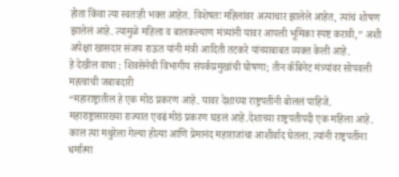होता किंवा त्या स्वतःही भक्त आहेत. विशेषतः महिलांवर अत्याचार झालेले आहेत, त्यांचं शोषण झालेलं आहे. त्यामुळे महिला व बालकल्याण मंत्र्यांनी यावर आपली भूमिका स्पष्ट करावी,” अशी अपेक्षा खासदार संजय राऊत यांनी मंत्री आदिती तटकरे यांच्याबाबत व्यक्त केली आहे.
हे देखील वाचा : शिवसेनेची विभागीय संपर्कप्रमुखांची घोषणा; तीन कॅबिनेट मंत्र्यांवर सोपवली महत्वाची जबाबदारी
“महाराष्ट्रातील हे एक मोठ प्रकरण आहे. यावर देशाच्या राष्ट्रपतींनी बोललं पाहिजे. महाराष्ट्रासारख्या राज्यात एवढं मोठं प्रकरण घडलं आहे.देशाच्या राष्ट्रपतीपदी एक महिला आहे. काल त्या मथुरेला गेल्या होत्या आणि प्रेमानंद महाराजांचा आशीर्वाद घेतला. त्यांनी राष्ट्रपतींना धर्मात्मा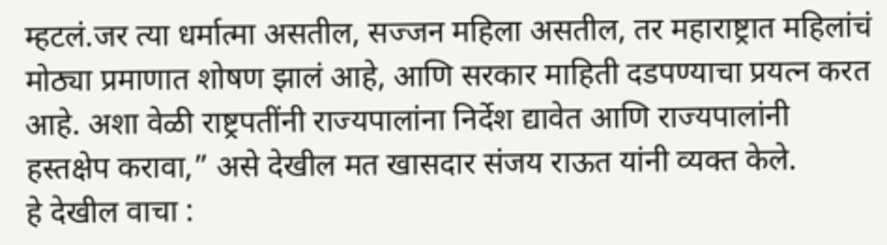म्हटलं.जर त्या धर्मात्मा असतील, सज्जन महिला असतील, तर महाराष्ट्रात महिलांचं मोठ्या प्रमाणात शोषण झालं आहे, आणि सरकार माहिती दडपण्याचा प्रयत्न करत आहे. अशा वेळी राष्ट्रपतींनी राज्यपालांना निर्देश द्यावेत आणि राज्यपालांनी हस्तक्षेप करावा,” असे देखील मत खासदार संजय राऊत यांनी व्यक्त केले.
हे देखील वाचा :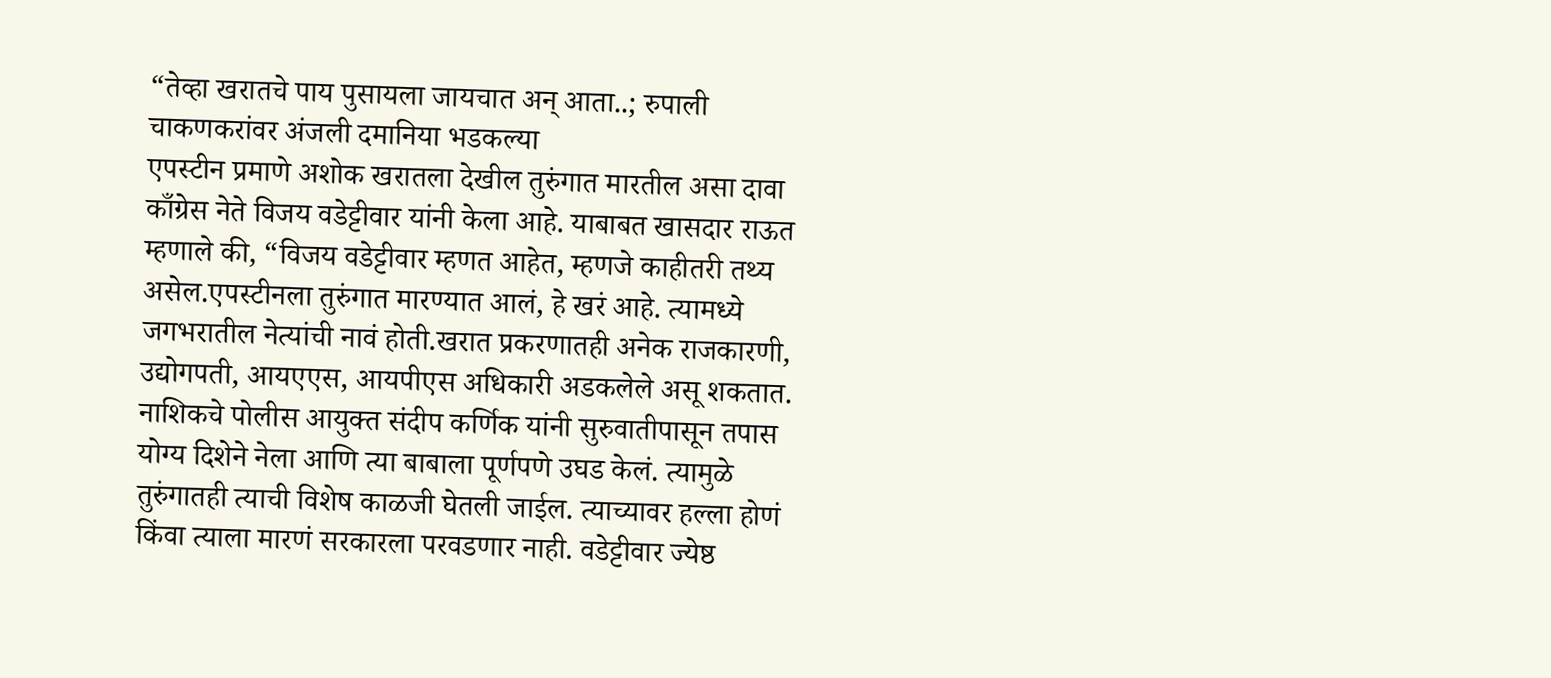“तेव्हा खरातचे पाय पुसायला जायचात अन् आता..; रुपाली चाकणकरांवर अंजली दमानिया भडकल्या
एपस्टीन प्रमाणे अशोक खरातला देखील तुरुंगात मारतील असा दावा काँग्रेस नेते विजय वडेट्टीवार यांनी केला आहे. याबाबत खासदार राऊत म्हणाले की, “विजय वडेट्टीवार म्हणत आहेत, म्हणजे काहीतरी तथ्य असेल.एपस्टीनला तुरुंगात मारण्यात आलं, हे खरं आहे. त्यामध्ये जगभरातील नेत्यांची नावं होती.खरात प्रकरणातही अनेक राजकारणी, उद्योगपती, आयएएस, आयपीएस अधिकारी अडकलेले असू शकतात. नाशिकचे पोलीस आयुक्त संदीप कर्णिक यांनी सुरुवातीपासून तपास योग्य दिशेने नेला आणि त्या बाबाला पूर्णपणे उघड केलं. त्यामुळे तुरुंगातही त्याची विशेष काळजी घेतली जाईल. त्याच्यावर हल्ला होणं किंवा त्याला मारणं सरकारला परवडणार नाही. वडेट्टीवार ज्येष्ठ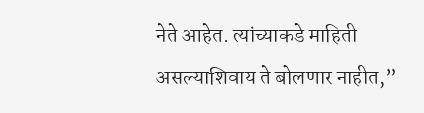नेते आहेत. त्यांच्याकडे माहिती असल्याशिवाय ते बोलणार नाहीत,”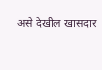असे देखील खासदार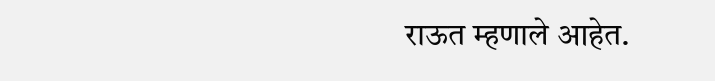राऊत म्हणाले आहेत.